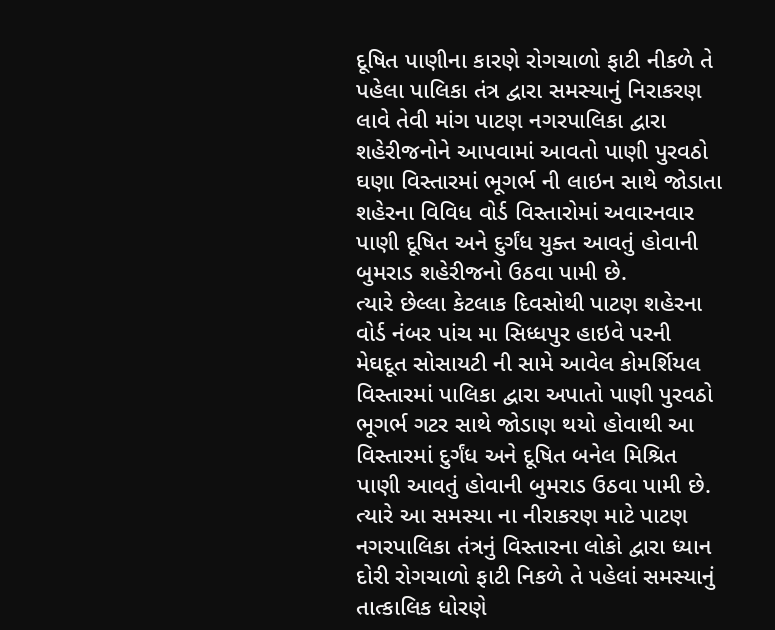દૂષિત પાણીના કારણે રોગચાળો ફાટી નીકળે તે પહેલા પાલિકા તંત્ર દ્વારા સમસ્યાનું નિરાકરણ લાવે તેવી માંગ પાટણ નગરપાલિકા દ્વારા શહેરીજનોને આપવામાં આવતો પાણી પુરવઠો ઘણા વિસ્તારમાં ભૂગર્ભ ની લાઇન સાથે જોડાતા શહેરના વિવિધ વોર્ડ વિસ્તારોમાં અવારનવાર પાણી દૂષિત અને દુર્ગંધ યુક્ત આવતું હોવાની બુમરાડ શહેરીજનો ઉઠવા પામી છે.
ત્યારે છેલ્લા કેટલાક દિવસોથી પાટણ શહેરના વોર્ડ નંબર પાંચ મા સિધ્ધપુર હાઇવે પરની મેઘદૂત સોસાયટી ની સામે આવેલ કોમર્શિયલ વિસ્તારમાં પાલિકા દ્વારા અપાતો પાણી પુરવઠો ભૂગર્ભ ગટર સાથે જોડાણ થયો હોવાથી આ વિસ્તારમાં દુર્ગંધ અને દૂષિત બનેલ મિશ્રિત પાણી આવતું હોવાની બુમરાડ ઉઠવા પામી છે. ત્યારે આ સમસ્યા ના નીરાકરણ માટે પાટણ નગરપાલિકા તંત્રનું વિસ્તારના લોકો દ્વારા ધ્યાન દોરી રોગચાળો ફાટી નિકળે તે પહેલાં સમસ્યાનું તાત્કાલિક ધોરણે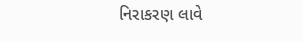નિરાકરણ લાવે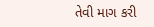તેવી માગ કરી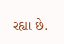રહ્યા છે.